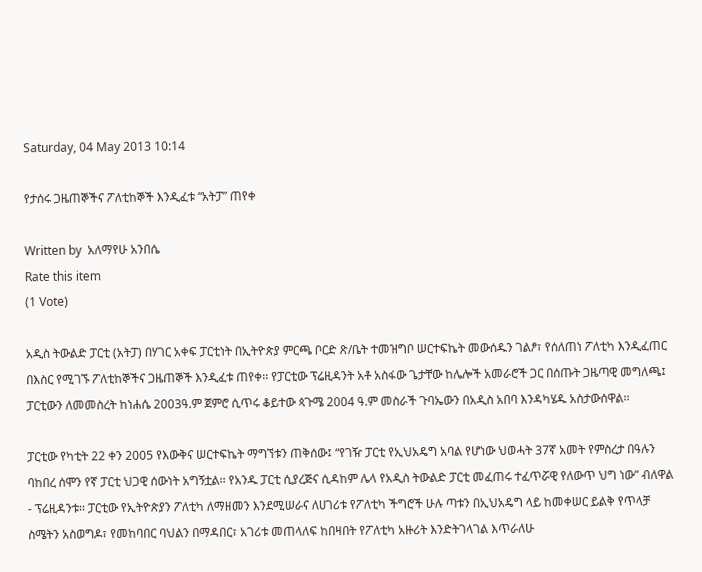Saturday, 04 May 2013 10:14

የታሰሩ ጋዜጠኞችና ፖለቲከኞች እንዲፈቱ “አትፓ” ጠየቀ

Written by  አለማየሁ አንበሴ
Rate this item
(1 Vote)

አዲስ ትውልድ ፓርቲ (አትፓ) በሃገር አቀፍ ፓርቲነት በኢትዮጵያ ምርጫ ቦርድ ጽ/ቤት ተመዝግቦ ሠርተፍኬት መውሰዱን ገልፆ፣ የሰለጠነ ፖለቲካ እንዲፈጠር በእስር የሚገኙ ፖለቲከኞችና ጋዜጠኞች እንዲፈቱ ጠየቀ፡፡ የፓርቲው ፕሬዚዳንት አቶ አስፋው ጌታቸው ከሌሎች አመራሮች ጋር በሰጡት ጋዜጣዊ መግለጫ፤ ፓርቲውን ለመመስረት ከነሐሴ 2003ዓ.ም ጀምሮ ሲጥሩ ቆይተው ጳጉሜ 2004 ዓ.ም መስራች ጉባኤውን በአዲስ አበባ እንዳካሄዱ አስታውሰዋል፡፡

ፓርቲው የካቲት 22 ቀን 2005 የእውቅና ሠርተፍኬት ማግኘቱን ጠቅሰው፤ “የገዥ ፓርቲ የኢህአዴግ አባል የሆነው ህወሓት 37ኛ አመት የምስረታ በዓሉን ባከበረ ሰሞን የኛ ፓርቲ ህጋዊ ሰውነት አግኝቷል፡፡ የአንዱ ፓርቲ ሲያረጅና ሲዳከም ሌላ የአዲስ ትውልድ ፓርቲ መፈጠሩ ተፈጥሯዊ የለውጥ ህግ ነው” ብለዋል - ፕሬዚዳንቱ፡፡ ፓርቲው የኢትዮጵያን ፖለቲካ ለማዘመን እንደሚሠራና ለሀገሪቱ የፖለቲካ ችግሮች ሁሉ ጣቱን በኢህአዴግ ላይ ከመቀሠር ይልቅ የጥላቻ ስሜትን አስወግዶ፣ የመከባበር ባህልን በማዳበር፣ አገሪቱ መጠላለፍ ከበዛበት የፖለቲካ አዙሪት እንድትገላገል እጥራለሁ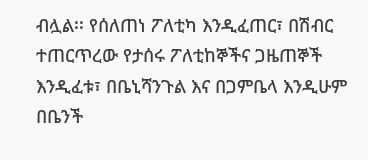ብሏል፡፡ የሰለጠነ ፖለቲካ እንዲፈጠር፣ በሽብር ተጠርጥረው የታሰሩ ፖለቲከኞችና ጋዜጠኞች እንዲፈቱ፣ በቤኒሻንጉል እና በጋምቤላ እንዲሁም በቤንች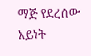ማጅ የደረሰው አይነት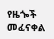የዜጐች መፈናቀል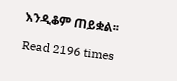እንዲቆም ጠይቋል፡፡

Read 2196 times